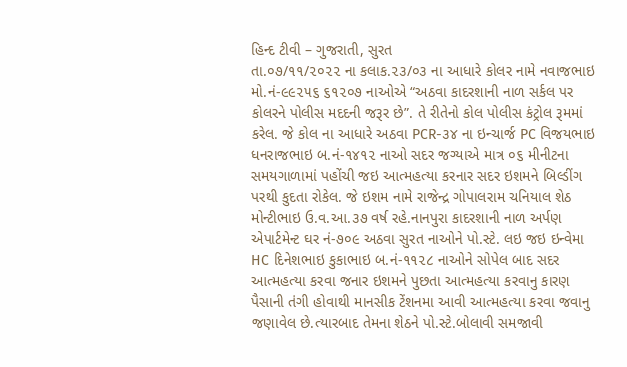હિન્દ ટીવી – ગુજરાતી, સુરત
તા.૦૭/૧૧/૨૦૨૨ ના કલાક.૨૩/૦૩ ના આધારે કોલર નામે નવાજભાઇ મો.નં-૯૯૨૫૬ ૬૧૨૦૭ નાઓએ “અઠવા કાદરશાની નાળ સર્કલ પર કોલરને પોલીસ મદદની જરૂર છે”. તે રીતેનો કોલ પોલીસ કંટ્રોલ રૂમમાં કરેલ. જે કોલ ના આધારે અઠવા PCR-૩૪ ના ઇન્ચાર્જ PC વિજયભાઇ ધનરાજભાઇ બ.નં-૧૪૧૨ નાઓ સદર જગ્યાએ માત્ર ૦૬ મીનીટના સમયગાળામાં પહોંચી જઇ આત્મહત્યા કરનાર સદર ઇશમને બિલ્ડીંગ પરથી કુદતા રોકેલ. જે ઇશમ નામે રાજેન્દ્ર ગોપાલરામ ચનિયાલ શેઠ મોન્ટીભાઇ ઉ.વ.આ.૩૭ વર્ષ રહે.નાનપુરા કાદરશાની નાળ અર્પણ એપાર્ટમેન્ટ ઘર નં-૭૦૯ અઠવા સુરત નાઓને પો.સ્ટે. લઇ જઇ ઇન્વેમા HC દિનેશભાઇ કુકાભાઇ બ.નં-૧૧૨૮ નાઓને સોપેલ બાદ સદર આત્મહત્યા કરવા જનાર ઇશમને પુછતા આત્મહત્યા કરવાનુ કારણ પૈસાની તંગી હોવાથી માનસીક ટેંશનમા આવી આત્મહત્યા કરવા જવાનુ જણાવેલ છે.ત્યારબાદ તેમના શેઠને પો.સ્ટે.બોલાવી સમજાવી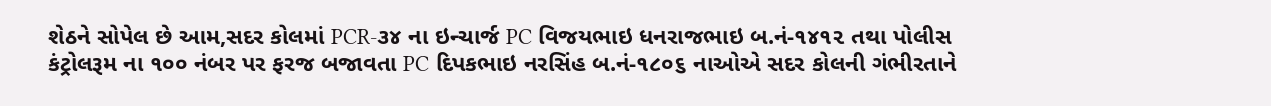શેઠને સોપેલ છે આમ,સદર કોલમાં PCR-૩૪ ના ઇન્ચાર્જ PC વિજયભાઇ ધનરાજભાઇ બ.નં-૧૪૧૨ તથા પોલીસ કંટ્રોલરૂમ ના ૧૦૦ નંબર પર ફરજ બજાવતા PC દિપકભાઇ નરસિંહ બ.નં-૧૮૦૬ નાઓએ સદર કોલની ગંભીરતાને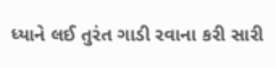ધ્યાને લઈ તુરંત ગાડી રવાના કરી સારી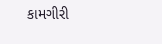કામગીરી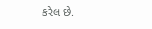કરેલ છે.